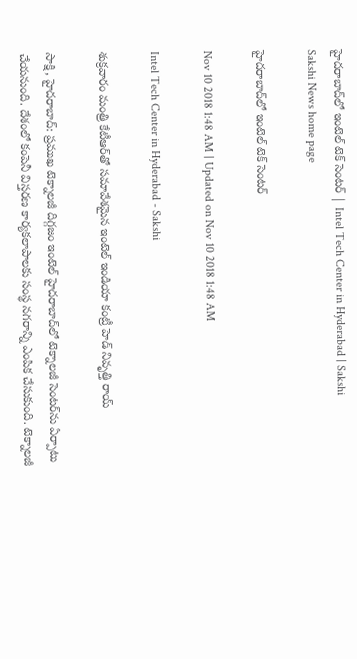హైదరాబాద్‌లో ఇంటెల్‌ టెక్‌ సెంటర్‌ | Intel Tech Center in Hyderabad | Sakshi
Sakshi News home page

హైదరాబాద్‌లో ఇంటెల్‌ టెక్‌ సెంటర్‌

Nov 10 2018 1:48 AM | Updated on Nov 10 2018 1:48 AM

Intel Tech Center in Hyderabad - Sakshi

శుక్రవారం మంత్రి కేటీఆర్‌తో సమావేశమైన ఇంటెల్‌ ఇండియా కంట్రీ హెడ్‌ నివృత్తి రాయ్‌

సాక్షి, హైదరాబాద్‌: ప్రముఖ టెక్నాలజీ దిగ్గజం ఇంటెల్‌ హైదరాబాద్‌లో టెక్నాలజీ సెంటర్‌ను ఏర్పాటు చేయనుంది. దేశంలో కంపెనీ విస్తరణ కార్యకలాపాలకు సంస్థ నగరాన్ని ఎంపిక చేసుకుంది. టెక్నాలజీ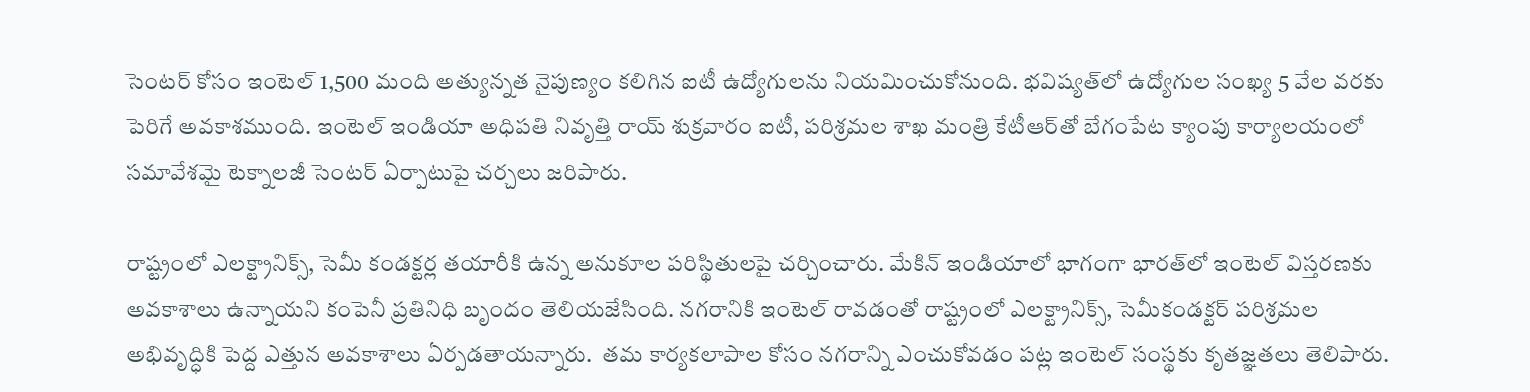సెంటర్‌ కోసం ఇంటెల్‌ 1,500 మంది అత్యున్నత నైపుణ్యం కలిగిన ఐటీ ఉద్యోగులను నియమించుకోనుంది. భవిష్యత్‌లో ఉద్యోగుల సంఖ్య 5 వేల వరకు పెరిగే అవకాశముంది. ఇంటెల్‌ ఇండియా అధిపతి నివృత్తి రాయ్‌ శుక్రవారం ఐటీ, పరిశ్రమల శాఖ మంత్రి కేటీఆర్‌తో బేగంపేట క్యాంపు కార్యాలయంలో సమావేశమై టెక్నాలజీ సెంటర్‌ ఏర్పాటుపై చర్చలు జరిపారు.

రాష్ట్రంలో ఎలక్ట్రానిక్స్, సెమీ కండక్టర్ల తయారీకి ఉన్న అనుకూల పరిస్థితులపై చర్చించారు. మేకిన్‌ ఇండియాలో భాగంగా భారత్‌లో ఇంటెల్‌ విస్తరణకు అవకాశాలు ఉన్నాయని కంపెనీ ప్రతినిధి బృందం తెలియజేసింది. నగరానికి ఇంటెల్‌ రావడంతో రాష్ట్రంలో ఎలక్ట్రానిక్స్, సెమీకండక్టర్‌ పరిశ్రమల అభివృద్ధికి పెద్ద ఎత్తున అవకాశాలు ఏర్పడతాయన్నారు.  తమ కార్యకలాపాల కోసం నగరాన్ని ఎంచుకోవడం పట్ల ఇంటెల్‌ సంస్థకు కృతజ్ఞతలు తెలిపారు.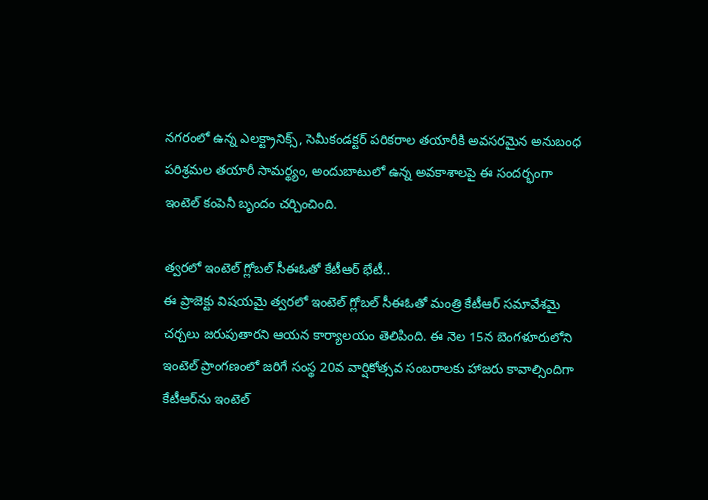నగరంలో ఉన్న ఎలక్ట్రానిక్స్, సెమీకండక్టర్‌ పరికరాల తయారీకి అవసరమైన అనుబంధ పరిశ్రమల తయారీ సామర్థ్యం, అందుబాటులో ఉన్న అవకాశాలపై ఈ సందర్భంగా ఇంటెల్‌ కంపెనీ బృందం చర్చించింది.

త్వరలో ఇంటెల్‌ గ్లోబల్‌ సీఈఓతో కేటీఆర్‌ భేటీ..
ఈ ప్రాజెక్టు విషయమై త్వరలో ఇంటెల్‌ గ్లోబల్‌ సీఈఓతో మంత్రి కేటీఆర్‌ సమావేశమై చర్చలు జరుపుతారని ఆయన కార్యాలయం తెలిపింది. ఈ నెల 15న బెంగళూరులోని ఇంటెల్‌ ప్రాంగణంలో జరిగే సంస్థ 20వ వార్షికోత్సవ సంబరాలకు హాజరు కావాల్సిందిగా  కేటీఆర్‌ను ఇంటెల్‌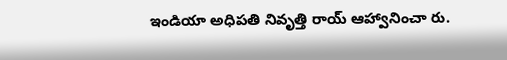ఇండియా అధిపతి నివృత్తి రాయ్‌ ఆహ్వానించా రు.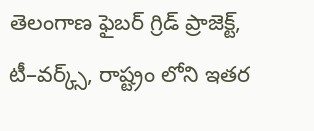తెలంగాణ ఫైబర్‌ గ్రిడ్‌ ప్రాజెక్ట్, టీ–వర్క్స్, రాష్ట్రం లోని ఇతర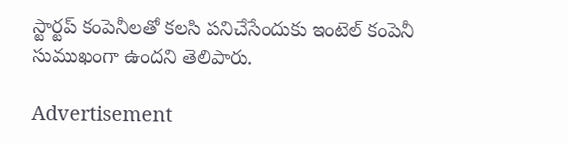స్టార్టప్‌ కంపెనీలతో కలసి పనిచేసేందుకు ఇంటెల్‌ కంపెనీ సుముఖంగా ఉందని తెలిపారు.

Advertisement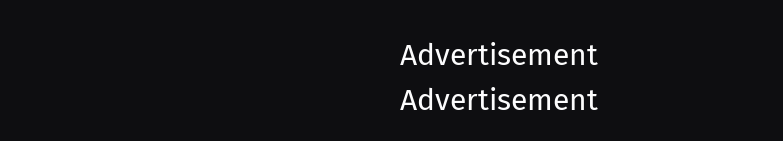Advertisement
Advertisement